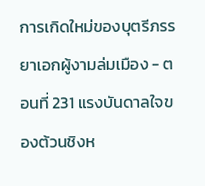การเกิดใหม่ของบุตรีภรรยาเอกผู้งามล่มเมือง - ตอนที่ 231 แรงบันดาลใจของต้วนชิงห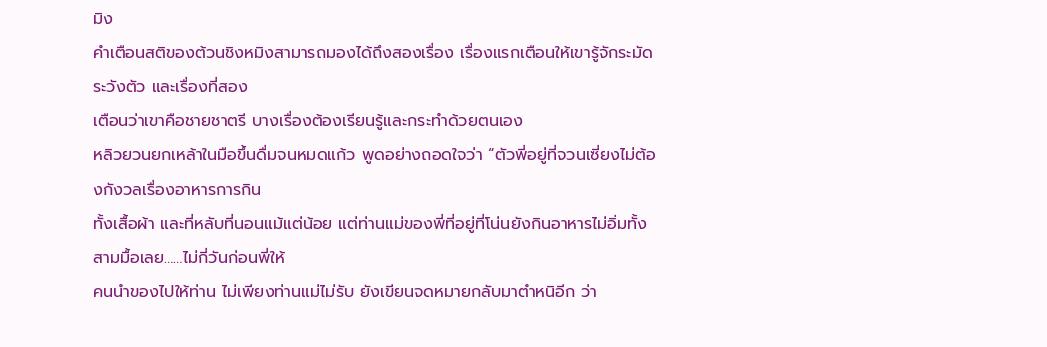มิง
คำเตือนสติของต้วนชิงหมิงสามารถมองได้ถึงสองเรื่อง เรื่องแรกเตือนให้เขารู้จักระมัดระวังตัว และเรื่องที่สอง
เตือนว่าเขาคือชายชาตรี บางเรื่องต้องเรียนรู้และกระทำด้วยตนเอง
หลิวยวนยกเหล้าในมือขึ้นดื่มจนหมดแก้ว พูดอย่างถอดใจว่า “ตัวพี่อยู่ที่จวนเซี่ยงไม่ต้องกังวลเรื่องอาหารการกิน
ทั้งเสื้อผ้า และที่หลับที่นอนแม้แต่น้อย แต่ท่านแม่ของพี่ที่อยู่ที่โน่นยังกินอาหารไม่อิ่มทั้งสามมื้อเลย……ไม่กี่วันก่อนพี่ให้
คนนำของไปให้ท่าน ไม่เพียงท่านแม่ไม่รับ ยังเขียนจดหมายกลับมาตำหนิอีก ว่า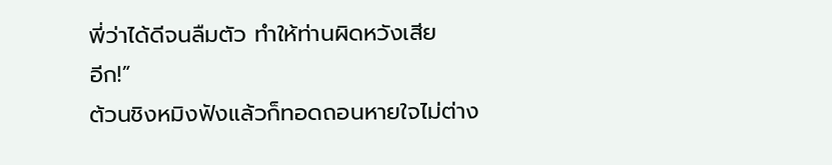พี่ว่าได้ดีจนลืมตัว ทำให้ท่านผิดหวังเสีย
อีก!”
ต้วนชิงหมิงฟังแล้วก็ทอดถอนหายใจไม่ต่าง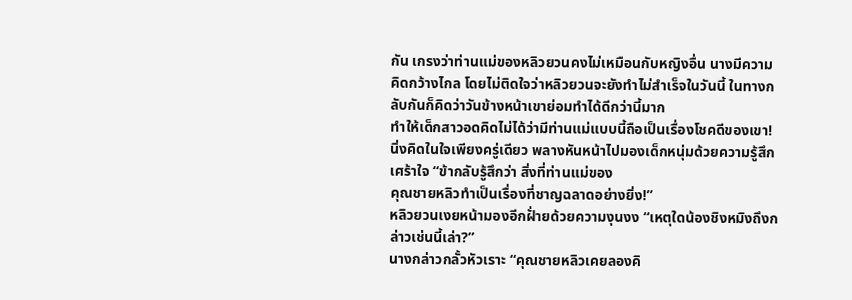กัน เกรงว่าท่านแม่ของหลิวยวนคงไม่เหมือนกับหญิงอื่น นางมีความ
คิดกว้างไกล โดยไม่ติดใจว่าหลิวยวนจะยังทำไม่สำเร็จในวันนี้ ในทางกลับกันก็คิดว่าวันข้างหน้าเขาย่อมทำได้ดีกว่านี้มาก
ทำให้เด็กสาวอดคิดไม่ได้ว่ามีท่านแม่แบบนี้ถือเป็นเรื่องโชคดีของเขา!
นิ่งคิดในใจเพียงครู่เดียว พลางหันหน้าไปมองเด็กหนุ่มด้วยความรู้สึกเศร้าใจ “ข้ากลับรู้สึกว่า สิ่งที่ท่านแม่ของ
คุณชายหลิวทำเป็นเรื่องที่ชาญฉลาดอย่างยิ่ง!”
หลิวยวนเงยหน้ามองอีกฝั่ายด้วยความงุนงง “เหตุใดน้องชิงหมิงถึงกล่าวเช่นนี้เล่า?”
นางกล่าวกลั้วหัวเราะ “คุณชายหลิวเคยลองคิ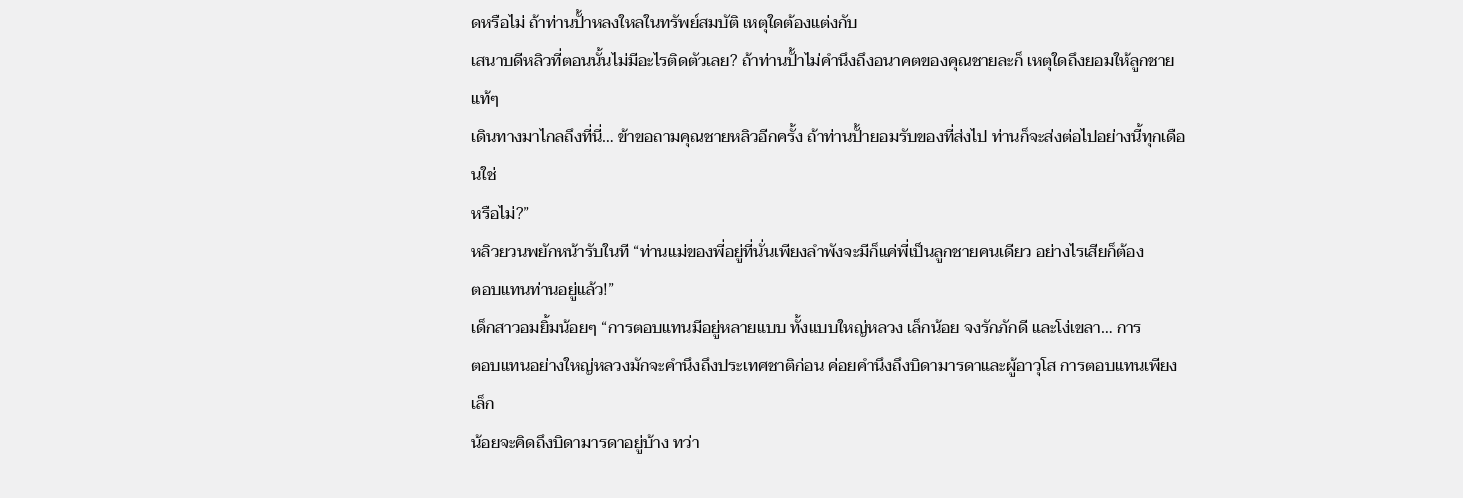ดหรือไม่ ถ้าท่านปั้าหลงใหลในทรัพย์สมบัติ เหตุใดต้องแต่งกับ
เสนาบดีหลิวที่ตอนนั้นไม่มีอะไรติดตัวเลย? ถ้าท่านปั้าไม่คำนึงถึงอนาคตของคุณชายละก็ เหตุใดถึงยอมให้ลูกชายแท้ๆ
เดินทางมาไกลถึงที่นี่… ข้าขอถามคุณชายหลิวอีกครั้ง ถ้าท่านปั้ายอมรับของที่ส่งไป ท่านก็จะส่งต่อไปอย่างนี้ทุกเดือนใช่
หรือไม่?”
หลิวยวนพยักหน้ารับในที “ท่านแม่ของพี่อยู่ที่นั่นเพียงลำพังจะมีก็แค่พี่เป็นลูกชายคนเดียว อย่างไรเสียก็ต้อง
ตอบแทนท่านอยู่แล้ว!”
เด็กสาวอมยิ้มน้อยๆ “การตอบแทนมีอยู่หลายแบบ ทั้งแบบใหญ่หลวง เล็กน้อย จงรักภักดี และโง่เขลา… การ
ตอบแทนอย่างใหญ่หลวงมักจะคำนึงถึงประเทศชาติก่อน ค่อยคำนึงถึงบิดามารดาและผู้อาวุโส การตอบแทนเพียงเล็ก
น้อยจะคิดถึงบิดามารดาอยู่บ้าง ทว่า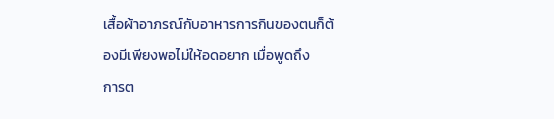เสื้อผ้าอาภรณ์กับอาหารการกินของตนก็ต้องมีเพียงพอไม่ให้อดอยาก เมื่อพูดถึง
การต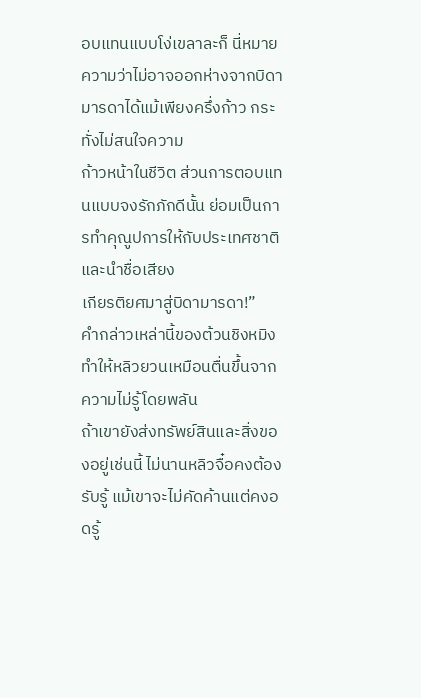อบแทนแบบโง่เขลาละก็ นี่หมายความว่าไม่อาจออกห่างจากบิดามารดาได้แม้เพียงครึ่งก้าว กระทั่งไม่สนใจความ
ก้าวหน้าในชีวิต ส่วนการตอบแทนแบบจงรักภักดีนั้น ย่อมเป็นการทำคุณูปการให้กับประเทศชาติและนำชื่อเสียง
เกียรติยศมาสู่บิดามารดา!”
คำกล่าวเหล่านี้ของต้วนชิงหมิง ทำให้หลิวยวนเหมือนตื่นขึ้นจากความไม่รู้โดยพลัน
ถ้าเขายังส่งทรัพย์สินและสิ่งของอยู่เช่นนี้ ไม่นานหลิวจื๋อคงต้องรับรู้ แม้เขาจะไม่คัดค้านแต่คงอดรู้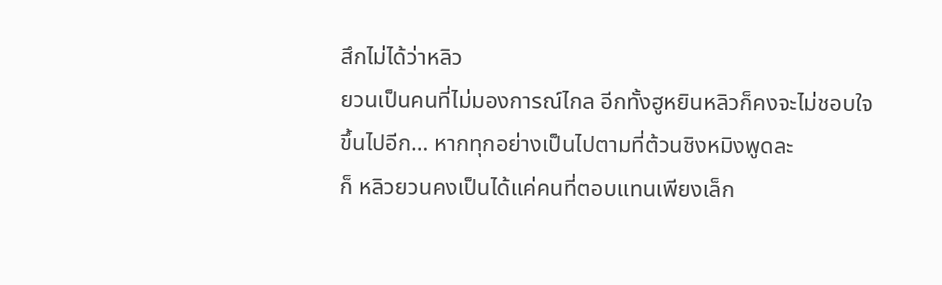สึกไม่ได้ว่าหลิว
ยวนเป็นคนที่ไม่มองการณ์ไกล อีกทั้งฮูหยินหลิวก็คงจะไม่ชอบใจขึ้นไปอีก… หากทุกอย่างเป็นไปตามที่ต้วนชิงหมิงพูดละ
ก็ หลิวยวนคงเป็นได้แค่คนที่ตอบแทนเพียงเล็ก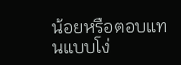น้อยหรือตอบแทนแบบโง่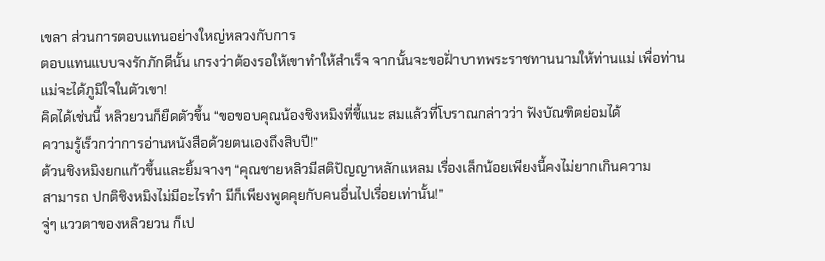เขลา ส่วนการตอบแทนอย่างใหญ่หลวงกับการ
ตอบแทนแบบจงรักภักดีนั้น เกรงว่าต้องรอให้เขาทำให้สำเร็จ จากนั้นจะขอฝั่าบาทพระราชทานนามให้ท่านแม่ เพื่อท่าน
แม่จะได้ภูมิใจในตัวเขา!
คิดได้เช่นนี้ หลิวยวนก็ยืดตัวขึ้น “ขอขอบคุณน้องชิงหมิงที่ชี้แนะ สมแล้วที่โบราณกล่าวว่า ฟังบัณฑิตย่อมได้
ความรู้เร็วกว่าการอ่านหนังสือด้วยตนเองถึงสิบปี!”
ต้วนชิงหมิงยกแก้วขึ้นและยิ้มจางๆ “คุณชายหลิวมีสติปัญญาหลักแหลม เรื่องเล็กน้อยเพียงนี้คงไม่ยากเกินความ
สามารถ ปกติชิงหมิงไม่มีอะไรทำ มีก็เพียงพูดคุยกับคนอื่นไปเรื่อยเท่านั้น!”
จู่ๆ แววตาของหลิวยวน ก็เป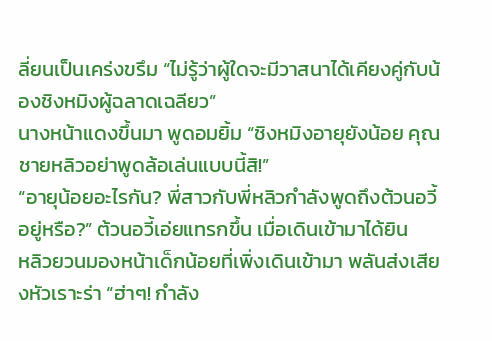ลี่ยนเป็นเคร่งขรึม “ไม่รู้ว่าผู้ใดจะมีวาสนาได้เคียงคู่กับน้องชิงหมิงผู้ฉลาดเฉลียว”
นางหน้าแดงขึ้นมา พูดอมยิ้ม “ชิงหมิงอายุยังน้อย คุณชายหลิวอย่าพูดล้อเล่นแบบนี้สิ!”
“อายุน้อยอะไรกัน? พี่สาวกับพี่หลิวกำลังพูดถึงต้วนอวี้อยู่หรือ?” ต้วนอวี้เอ่ยแทรกขึ้น เมื่อเดินเข้ามาได้ยิน
หลิวยวนมองหน้าเด็กน้อยที่เพิ่งเดินเข้ามา พลันส่งเสียงหัวเราะร่า “ฮ่าๆ! กำลัง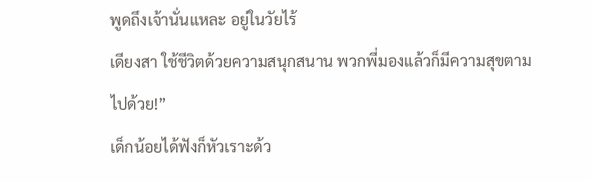พูดถึงเจ้านั่นแหละ อยู่ในวัยไร้
เดียงสา ใช้ชีวิตด้วยความสนุกสนาน พวกพี่มองแล้วก็มีความสุขตามไปด้วย!”
เด็กน้อยได้ฟังก็หัวเราะด้ว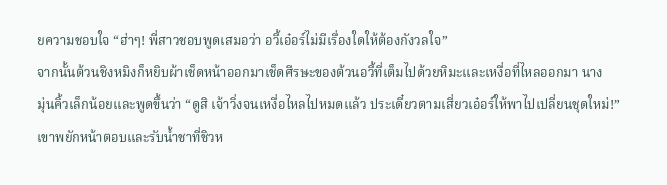ยความชอบใจ “ฮ่าๆ! พี่สาวชอบพูดเสมอว่า อวี้เอ๋อร์ไม่มีเรื่องใดให้ต้องกังวลใจ”
จากนั้นต้วนชิงหมิงก็หยิบผ้าเช็ดหน้าออกมาเช็ดศีรษะของต้วนอวี้ที่เต็มไปด้วยหิมะและเหงื่อที่ไหลออกมา นาง
มุ่นคิ้วเล็กน้อยและพูดขึ้นว่า “ดูสิ เจ้าวิ่งจนเหงื่อไหลไปหมดแล้ว ประเดี๋ยวตามเสี่ยวเอ๋อร์ให้พาไปเปลี่ยนชุดใหม่!”
เขาพยักหน้าตอบและรับนํ้าชาที่ชิวห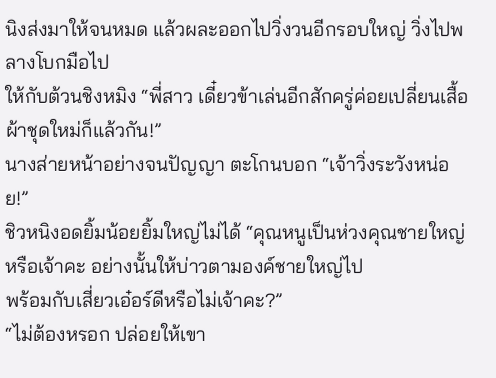นิงส่งมาให้จนหมด แล้วผละออกไปวิ่งวนอีกรอบใหญ่ วิ่งไปพลางโบกมือไป
ให้กับต้วนชิงหมิง “พี่สาว เดี๋ยวข้าเล่นอีกสักครู่ค่อยเปลี่ยนเสื้อผ้าชุดใหม่ก็แล้วกัน!”
นางส่ายหน้าอย่างจนปัญญา ตะโกนบอก “เจ้าวิ่งระวังหน่อย!”
ชิวหนิงอดยิ้มน้อยยิ้มใหญ่ไม่ได้ “คุณหนูเป็นห่วงคุณชายใหญ่หรือเจ้าคะ อย่างนั้นให้บ่าวตามองค์ชายใหญ่ไป
พร้อมกับเสี่ยวเอ๋อร์ดีหรือไม่เจ้าคะ?”
“ไม่ต้องหรอก ปล่อยให้เขา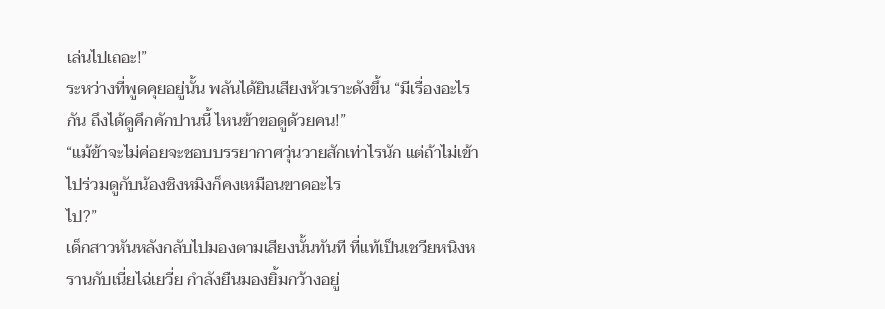เล่นไปเถอะ!”
ระหว่างที่พูดคุยอยู่นั้น พลันได้ยินเสียงหัวเราะดังขึ้น “มีเรื่องอะไรกัน ถึงได้ดูคึกคักปานนี้ ไหนข้าขอดูด้วยคน!”
“แม้ข้าจะไม่ค่อยจะชอบบรรยากาศวุ่นวายสักเท่าไรนัก แต่ถ้าไม่เข้าไปร่วมดูกับน้องชิงหมิงก็คงเหมือนขาดอะไร
ไป?”
เด็กสาวหันหลังกลับไปมองตามเสียงนั้นทันที ที่แท้เป็นเชวียหนิงหรานกับเนี่ยไฉ่เยวี่ย กำลังยืนมองยิ้มกว้างอยู่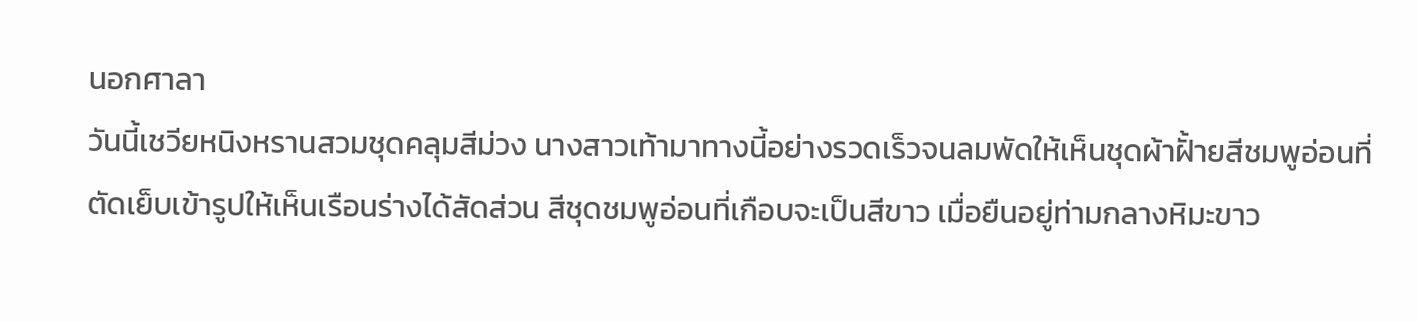นอกศาลา
วันนี้เชวียหนิงหรานสวมชุดคลุมสีม่วง นางสาวเท้ามาทางนี้อย่างรวดเร็วจนลมพัดให้เห็นชุดผ้าฝั้ายสีชมพูอ่อนที่
ตัดเย็บเข้ารูปให้เห็นเรือนร่างได้สัดส่วน สีชุดชมพูอ่อนที่เกือบจะเป็นสีขาว เมื่อยืนอยู่ท่ามกลางหิมะขาว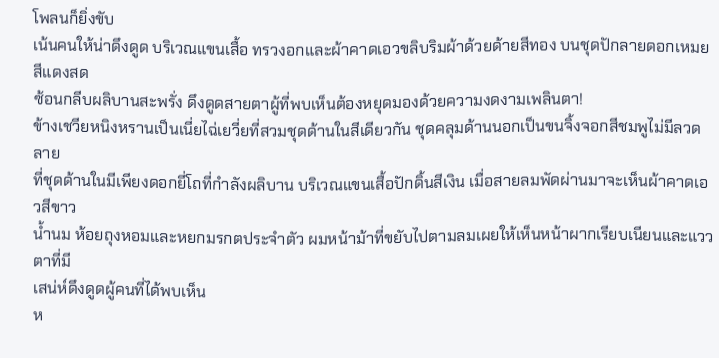โพลนก็ยิ่งขับ
เน้นคนให้น่าดึงดูด บริเวณแขนเสื้อ ทรวงอกและผ้าคาดเอวขลิบริมผ้าด้วยด้ายสีทอง บนชุดปักลายดอกเหมยสีแดงสด
ซ้อนกลีบผลิบานสะพรั่ง ดึงดูดสายตาผู้ที่พบเห็นต้องหยุดมองด้วยความงดงามเพลินตา!
ข้างเชวียหนิงหรานเป็นเนี่ยไฉ่เยวี่ยที่สวมชุดด้านในสีเดียวกัน ชุดคลุมด้านนอกเป็นขนจิ้งจอกสีชมพูไม่มีลวดลาย
ที่ชุดด้านในมีเพียงดอกยี่โถที่กำลังผลิบาน บริเวณแขนเสื้อปักดิ้นสีเงิน เมื่อสายลมพัดผ่านมาจะเห็นผ้าคาดเอวสีขาว
นํ้านม ห้อยถุงหอมและหยกมรกตประจำตัว ผมหน้าม้าที่ขยับไปตามลมเผยให้เห็นหน้าผากเรียบเนียนและแววตาที่มี
เสน่ห์ดึงดูดผู้คนที่ได้พบเห็น
ห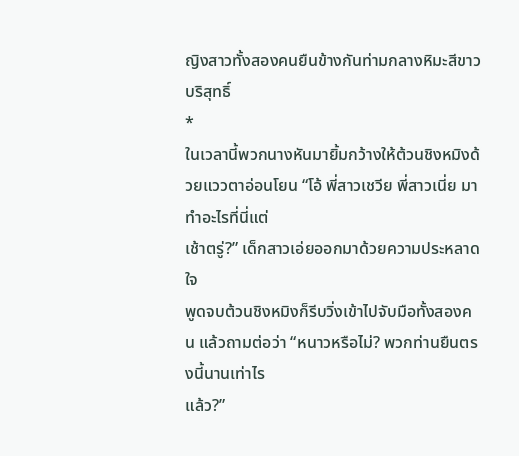ญิงสาวทั้งสองคนยืนข้างกันท่ามกลางหิมะสีขาวบริสุทธิ์
*
ในเวลานี้พวกนางหันมายิ้มกว้างให้ต้วนชิงหมิงด้วยแววตาอ่อนโยน “โอ้ พี่สาวเชวีย พี่สาวเนี่ย มาทำอะไรที่นี่แต่
เช้าตรู่?” เด็กสาวเอ่ยออกมาด้วยความประหลาดใจ
พูดจบต้วนชิงหมิงก็รีบวิ่งเข้าไปจับมือทั้งสองคน แล้วถามต่อว่า “หนาวหรือไม่? พวกท่านยืนตรงนี้นานเท่าไร
แล้ว?”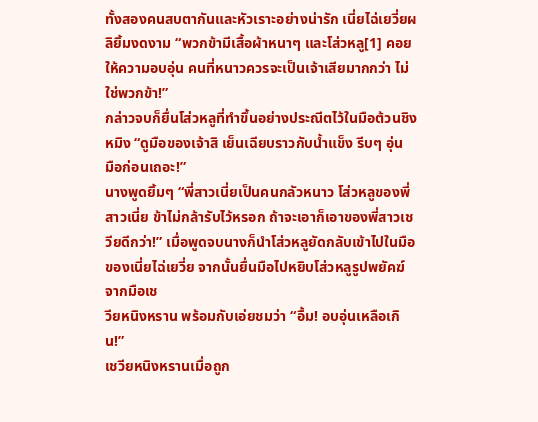ทั้งสองคนสบตากันและหัวเราะอย่างน่ารัก เนี่ยไฉ่เยวี่ยผลิยิ้มงดงาม “พวกข้ามีเสื้อผ้าหนาๆ และโส่วหลู[1] คอย
ให้ความอบอุ่น คนที่หนาวควรจะเป็นเจ้าเสียมากกว่า ไม่ใช่พวกข้า!”
กล่าวจบก็ยื่นโส่วหลูที่ทำขึ้นอย่างประณีตไว้ในมือต้วนชิงหมิง “ดูมือของเจ้าสิ เย็นเฉียบราวกับนํ้าแข็ง รีบๆ อุ่น
มือก่อนเถอะ!”
นางพูดยิ้มๆ “พี่สาวเนี่ยเป็นคนกลัวหนาว โส่วหลูของพี่สาวเนี่ย ข้าไม่กล้ารับไว้หรอก ถ้าจะเอาก็เอาของพี่สาวเช
วียดีกว่า!” เมื่อพูดจบนางก็นำโส่วหลูยัดกลับเข้าไปในมือของเนี่ยไฉ่เยวี่ย จากนั้นยื่นมือไปหยิบโส่วหลูรูปพยัคฆ์จากมือเช
วียหนิงหราน พร้อมกับเอ่ยชมว่า “อื้ม! อบอุ่นเหลือเกิน!”
เชวียหนิงหรานเมื่อถูก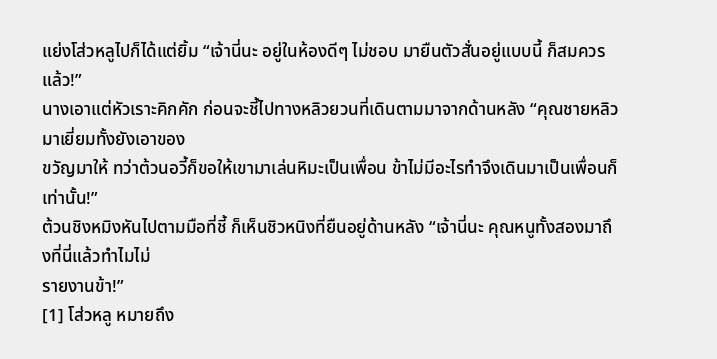แย่งโส่วหลูไปก็ได้แต่ยิ้ม “เจ้านี่นะ อยู่ในห้องดีๆ ไม่ชอบ มายืนตัวสั่นอยู่แบบนี้ ก็สมควร
แล้ว!”
นางเอาแต่หัวเราะคิกคัก ก่อนจะชี้ไปทางหลิวยวนที่เดินตามมาจากด้านหลัง “คุณชายหลิวมาเยี่ยมทั้งยังเอาของ
ขวัญมาให้ ทว่าต้วนอวี้ก็ขอให้เขามาเล่นหิมะเป็นเพื่อน ข้าไม่มีอะไรทำจึงเดินมาเป็นเพื่อนก็เท่านั้น!”
ต้วนชิงหมิงหันไปตามมือที่ชี้ ก็เห็นชิวหนิงที่ยืนอยู่ด้านหลัง “เจ้านี่นะ คุณหนูทั้งสองมาถึงที่นี่แล้วทำไมไม่
รายงานข้า!”
[1] โส่วหลู หมายถึง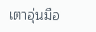เตาอุ่นมือ